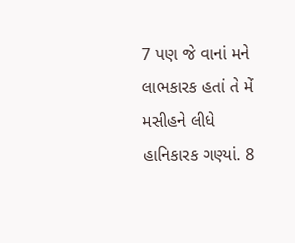7 પણ જે વાનાં મને લાભકારક હતાં તે મેં મસીહને લીધે હાનિકારક ગણ્યાં. 8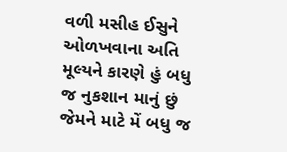વળી મસીહ ઈસુને ઓળખવાના અતિ મૂલ્યને કારણે હું બધુ જ નુકશાન માનું છું જેમને માટે મેં બધુ જ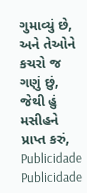ગુમાવ્યું છે, અને તેઓને કચરો જ ગણું છું, જેથી હું મસીહને પ્રાપ્ત કરું,
Publicidade
Publicidade